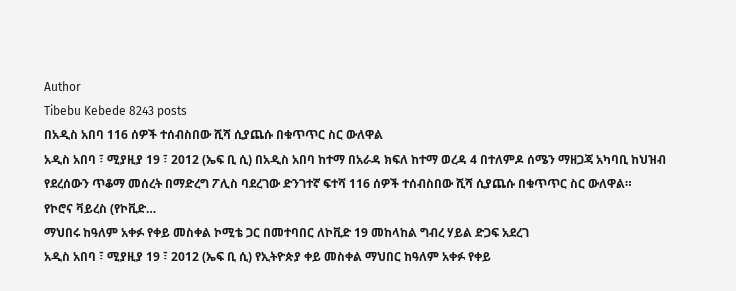Author
Tibebu Kebede 8243 posts
በአዲስ አበባ 116 ሰዎች ተሰብስበው ሺሻ ሲያጨሱ በቁጥጥር ስር ውለዋል
አዲስ አበባ ፣ ሚያዚያ 19 ፣ 2012 (ኤፍ ቢ ሲ) በአዲስ አበባ ከተማ በአራዳ ክፍለ ከተማ ወረዳ 4 በተለምዶ ሰሜን ማዘጋጃ አካባቢ ከህዝብ የደረሰውን ጥቆማ መሰረት በማድረግ ፖሊስ ባደረገው ድንገተኛ ፍተሻ 116 ሰዎች ተሰብስበው ሺሻ ሲያጨሱ በቁጥጥር ስር ውለዋል።
የኮሮና ቫይረስ (የኮቪድ…
ማህበሩ ከዓለም አቀፉ የቀይ መስቀል ኮሚቴ ጋር በመተባበር ለኮቪድ 19 መከላከል ግብረ ሃይል ድጋፍ አደረገ
አዲስ አበባ ፣ ሚያዚያ 19 ፣ 2012 (ኤፍ ቢ ሲ) የኢትዮጵያ ቀይ መስቀል ማህበር ከዓለም አቀፉ የቀይ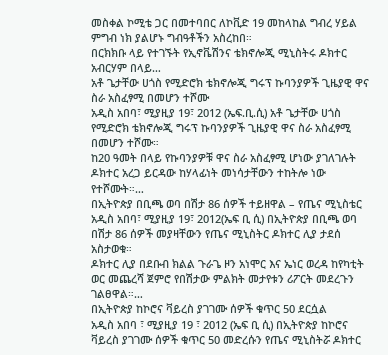መስቀል ኮሚቴ ጋር በመተባበር ለኮቪድ 19 መከላከል ግብረ ሃይል ምግብ ነክ ያልሆኑ ግብዓቶችን አስረከበ።
በርክክቡ ላይ የተገኙት የኢኖቬሽንና ቴክኖሎጂ ሚኒስትሩ ዶክተር አብርሃም በላይ…
አቶ ጌታቸው ሀጎስ የሚድሮክ ቴክኖሎጂ ግሩፕ ኩባንያዎች ጊዜያዊ ዋና ስራ አስፈፃሚ በመሆን ተሾሙ
አዲስ አበባ፣ ሚያዚያ 19፣ 2012 (ኤፍ.ቢ.ሲ) አቶ ጌታቸው ሀጎስ የሚድሮክ ቴክኖሎጂ ግሩፕ ኩባንያዎች ጊዜያዊ ዋና ስራ አስፈፃሚ በመሆን ተሾሙ።
ከ20 ዓመት በላይ የኩባንያዎቹ ዋና ስራ አስፈፃሚ ሆነው ያገለገሉት ዶክተር አረጋ ይርዳው ከሃላፊነት መነሳታቸውን ተከትሎ ነው የተሾሙት።…
በኢትዮጵያ በቢጫ ወባ በሽታ 86 ሰዎች ተይዘዋል – የጤና ሚኒስቴር
አዲስ አበባ፣ ሚያዚያ 19፣ 2012(ኤፍ ቢ ሲ) በኢትዮጵያ በቢጫ ወባ በሽታ 86 ሰዎች መያዛቸውን የጤና ሚኒስትር ዶክተር ሊያ ታደሰ አስታወቁ።
ዶክተር ሊያ በደቡብ ክልል ጉራጌ ዞን አነሞር እና ኤነር ወረዳ ከየካቲት ወር መጨረሻ ጀምሮ የበሽታው ምልክት መታየቱን ሪፖርት መደረጉን ገልፀዋል።…
በኢትዮጵያ ከኮሮና ቫይረስ ያገገሙ ሰዎች ቁጥር 50 ደርሷል
አዲስ አበባ ፣ ሚያዚያ 19 ፣ 2012 (ኤፍ ቢ ሲ) በኢትዮጵያ ከኮሮና ቫይረስ ያገገሙ ሰዎች ቁጥር 50 መድረሱን የጤና ሚኒስትሯ ዶክተር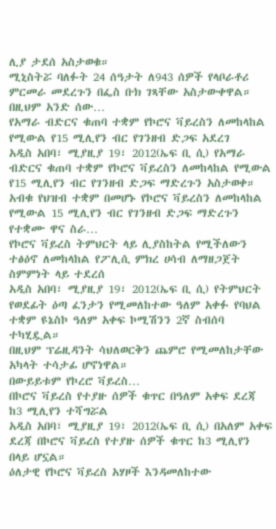ሊያ ታደሰ አስታወቁ።
ሚኒስትሯ ባለፉት 24 ሰዓታት ለ943 ሰዎች የላቦራቶሪ ምርመራ መደረጉን በፌስ ቡክ ገጻቸው አስታውቀዋል።
በዚህም አንድ ሰው…
የአማራ ብድርና ቁጠባ ተቋም የኮሮና ቫይረስን ለመከላከል የሚውል የ15 ሚሊየን ብር የገንዘብ ድጋፍ አደረገ
አዲስ አበባ፣ ሚያዚያ 19፣ 2012(ኤፍ ቢ ሲ) የአማራ ብድርና ቁጠባ ተቋም የኮሮና ቫይረስን ለመከላከል የሚውል የ15 ሚሊየን ብር የገንዘብ ድጋፍ ማድረጉን አስታወቀ።
አብቁ የህዝብ ተቋም በመሆኑ የኮሮና ቫይረስን ለመከላከል የሚውል 15 ሚሊየን ብር የገንዘብ ድጋፍ ማድረጉን የተቋሙ ዋና ስራ…
የኮሮና ቫይረስ ትምህርት ላይ ሊያስከትል የሚችለውን ተፅዕኖ ለመከላከል የፖሊሲ ምክረ ሀሳብ ለማዘጋጀት ስምምነት ላይ ተደረሰ
አዲስ አበባ፣ ሚያዚያ 19፣ 2012(ኤፍ ቢ ሲ) የትምህርት የወደፊት ዕጣ ፈንታን የሚመለከተው ዓለም አቀፉ የባህል ተቋም ዩኔስኮ ዓለም አቀፍ ኮሚሽንን 2ኛ ስብሰባ ተካሂዷል።
በዚህም ፕሬዚዳንት ሳህለወርቅን ጨምሮ የሚመለከታቸው አካላት ተሳታፊ ሆኖነዋል።
በውይይቱም የኮረሮ ቫይረስ…
በኮሮና ቫይረስ የተያዙ ሰዎች ቁጥር በዓለም አቀፍ ደረጃ ከ3 ሚሊየን ተሻግሯል
አዲስ አበባ፣ ሚያዚያ 19፣ 2012(ኤፍ ቢ ሲ) በአለም አቀፍ ደረጃ በኮሮና ቫይረስ የተያዙ ሰዎች ቁጥር ከ3 ሚሊየን በላይ ሆኗል።
ዕለታዊ የኮሮና ቫይረስ አሃዞች እንዳመለከተው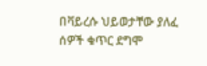በቫይረሱ ህይወታቸው ያለፈ ሰዎች ቁጥር ደግሞ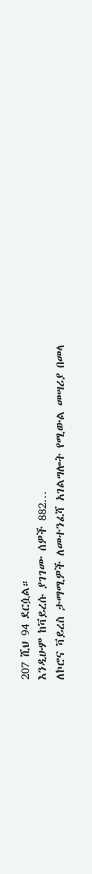207 ሺህ 94 ደርሷል።
እንዲሁም ከቫይረሱ ያገገሙ ሰዎች 882…
ለኮሮና ቫይረስ ታማሚዎች ለመተንፈሻ አገልግሎት የሚውል መሣሪያ በመላ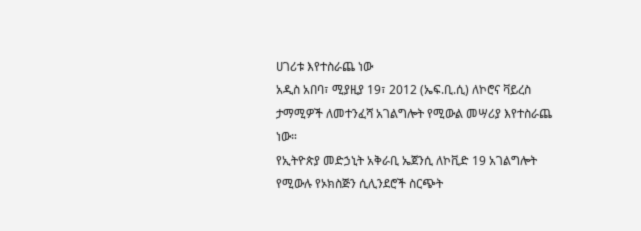ሀገሪቱ እየተስራጨ ነው
አዲስ አበባ፣ ሚያዚያ 19፣ 2012 (ኤፍ.ቢ.ሲ) ለኮሮና ቫይረስ ታማሚዎች ለመተንፈሻ አገልግሎት የሚውል መሣሪያ እየተስራጨ ነው።
የኢትዮጵያ መድኃኒት አቅራቢ ኤጀንሲ ለኮቪድ 19 አገልግሎት የሚውሉ የኦክስጅን ሲሊንደሮች ስርጭት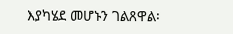እያካሄደ መሆኑን ገልጸዋል፡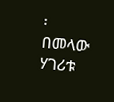፡
በመላው ሃገሪቱ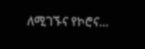ለሚገኙና የኮሮና…